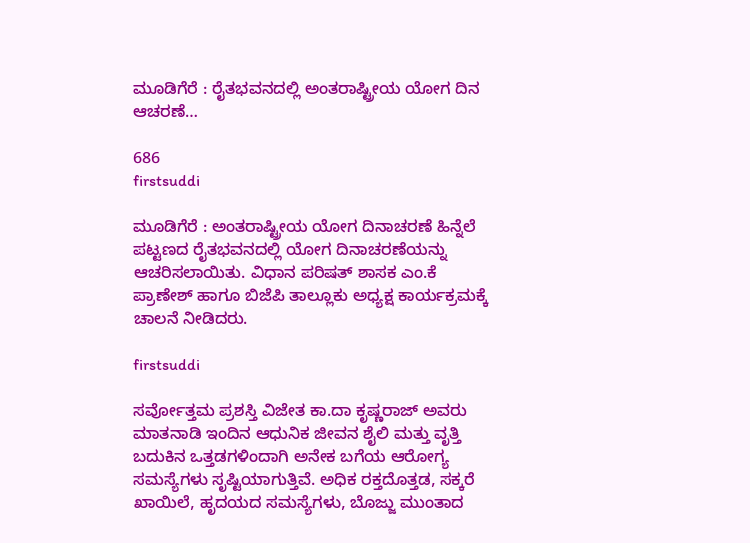ಮೂಡಿಗೆರೆ : ರೈತಭವನದಲ್ಲಿ ಅಂತರಾಷ್ಟ್ರೀಯ ಯೋಗ ದಿನ ಆಚರಣೆ…

686
firstsuddi

ಮೂಡಿಗೆರೆ : ಅಂತರಾಷ್ಟ್ರೀಯ ಯೋಗ ದಿನಾಚರಣೆ ಹಿನ್ನೆಲೆ ಪಟ್ಟಣದ ರೈತಭವನದಲ್ಲಿ ಯೋಗ ದಿನಾಚರಣೆಯನ್ನು ಆಚರಿಸಲಾಯಿತು. ವಿಧಾನ ಪರಿಷತ್ ಶಾಸಕ ಎಂ.ಕೆ ಪ್ರಾಣೇಶ್ ಹಾಗೂ ಬಿಜೆಪಿ ತಾಲ್ಲೂಕು ಅಧ್ಯಕ್ಷ ಕಾರ್ಯಕ್ರಮಕ್ಕೆ ಚಾಲನೆ ನೀಡಿದರು.

firstsuddi

ಸರ್ವೋತ್ತಮ ಪ್ರಶಸ್ತಿ ವಿಜೇತ ಕಾ.ದಾ ಕೃಷ್ಣರಾಜ್ ಅವರು ಮಾತನಾಡಿ ಇಂದಿನ ಆಧುನಿಕ ಜೀವನ ಶೈಲಿ ಮತ್ತು ವೃತ್ತಿ ಬದುಕಿನ ಒತ್ತಡಗಳಿಂದಾಗಿ ಅನೇಕ ಬಗೆಯ ಆರೋಗ್ಯ ಸಮಸ್ಯೆಗಳು ಸೃಷ್ಟಿಯಾಗುತ್ತಿವೆ. ಅಧಿಕ ರಕ್ತದೊತ್ತಡ, ಸಕ್ಕರೆ ಖಾಯಿಲೆ, ಹೃದಯದ ಸಮಸ್ಯೆಗಳು, ಬೊಜ್ಜು ಮುಂತಾದ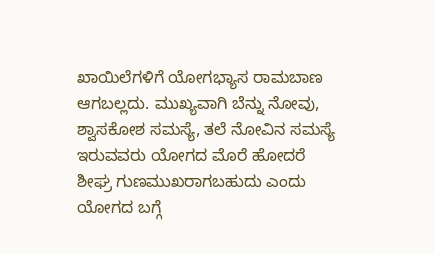ಖಾಯಿಲೆಗಳಿಗೆ ಯೋಗಭ್ಯಾಸ ರಾಮಬಾಣ ಆಗಬಲ್ಲದು. ಮುಖ್ಯವಾಗಿ ಬೆನ್ನು ನೋವು, ಶ್ವಾಸಕೋಶ ಸಮಸ್ಯೆ, ತಲೆ ನೋವಿನ ಸಮಸ್ಯೆ ಇರುವವರು ಯೋಗದ ಮೊರೆ ಹೋದರೆ ಶೀಘ್ರ ಗುಣಮುಖರಾಗಬಹುದು ಎಂದು ಯೋಗದ ಬಗ್ಗೆ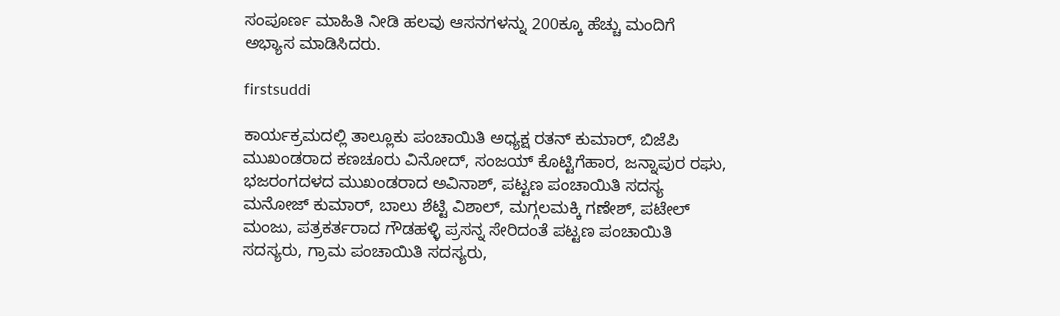ಸಂಪೂರ್ಣ ಮಾಹಿತಿ ನೀಡಿ ಹಲವು ಆಸನಗಳನ್ನು 200ಕ್ಕೂ ಹೆಚ್ಚು ಮಂದಿಗೆ ಅಭ್ಯಾಸ ಮಾಡಿಸಿದರು.

firstsuddi

ಕಾರ್ಯಕ್ರಮದಲ್ಲಿ ತಾಲ್ಲೂಕು ಪಂಚಾಯಿತಿ ಅಧ್ಯಕ್ಷ ರತನ್ ಕುಮಾರ್, ಬಿಜೆಪಿ ಮುಖಂಡರಾದ ಕಣಚೂರು ವಿನೋದ್, ಸಂಜಯ್ ಕೊಟ್ಟಿಗೆಹಾರ, ಜನ್ನಾಪುರ ರಘು, ಭಜರಂಗದಳದ ಮುಖಂಡರಾದ ಅವಿನಾಶ್, ಪಟ್ಟಣ ಪಂಚಾಯಿತಿ ಸದಸ್ಯ ಮನೋಜ್ ಕುಮಾರ್, ಬಾಲು ಶೆಟ್ಟಿ ವಿಶಾಲ್, ಮಗ್ಗಲಮಕ್ಕಿ ಗಣೇಶ್, ಪಟೇಲ್ ಮಂಜು, ಪತ್ರಕರ್ತರಾದ ಗೌಡಹಳ್ಳಿ ಪ್ರಸನ್ನ ಸೇರಿದಂತೆ ಪಟ್ಟಣ ಪಂಚಾಯಿತಿ ಸದಸ್ಯರು, ಗ್ರಾಮ ಪಂಚಾಯಿತಿ ಸದಸ್ಯರು,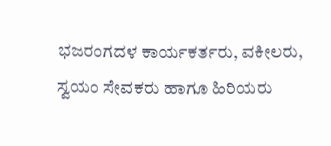ಭಜರಂಗದಳ ಕಾರ್ಯಕರ್ತರು, ವಕೀಲರು, ಸ್ವಯಂ ಸೇವಕರು ಹಾಗೂ ಹಿರಿಯರು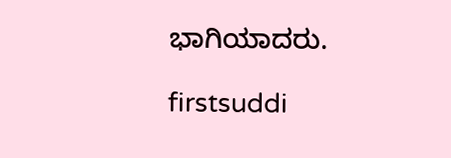ಭಾಗಿಯಾದರು.

firstsuddi